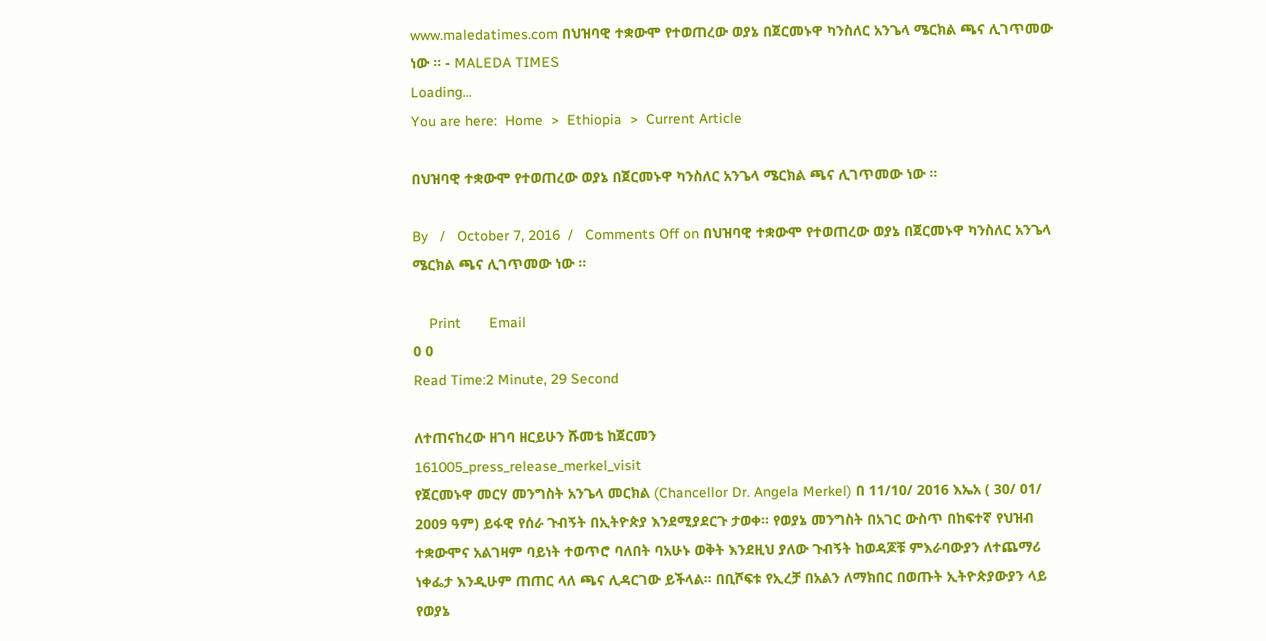www.maledatimes.com በህዝባዊ ተቋውሞ የተወጠረው ወያኔ በጀርመኑዋ ካንስለር አንጌላ ሜርክል ጫና ሊገጥመው ነው ። - MALEDA TIMES
Loading...
You are here:  Home  >  Ethiopia  >  Current Article

በህዝባዊ ተቋውሞ የተወጠረው ወያኔ በጀርመኑዋ ካንስለር አንጌላ ሜርክል ጫና ሊገጥመው ነው ።

By   /   October 7, 2016  /   Comments Off on በህዝባዊ ተቋውሞ የተወጠረው ወያኔ በጀርመኑዋ ካንስለር አንጌላ ሜርክል ጫና ሊገጥመው ነው ።

    Print       Email
0 0
Read Time:2 Minute, 29 Second

ለተጠናከረው ዘገባ ዘርይሁን ሹመቴ ከጀርመን
161005_press_release_merkel_visit
የጀርመኑዋ መርሃ መንግስት አንጌላ መርክል (Chancellor Dr. Angela Merkel) በ 11/10/ 2016 እኤአ ( 30/ 01/ 2009 ዓም) ይፋዊ የሰራ ጉብኝት በኢትዮጵያ እንደሚያደርጉ ታወቀ። የወያኔ መንግስት በአገር ውስጥ በከፍተኛ የህዝብ ተቋውሞና አልገዛም ባይነት ተወጥሮ ባለበት ባአሁኑ ወቅት እንደዚህ ያለው ጉብኝት ከወዳጆቹ ምእራባውያን ለተጨማሪ ነቀፌታ እንዲሁም ጠጠር ላለ ጫና ሊዳርገው ይችላል። በቢሾፍቱ የኢረቻ በአልን ለማክበር በወጡት ኢትዮጵያውያን ላይ የወያኔ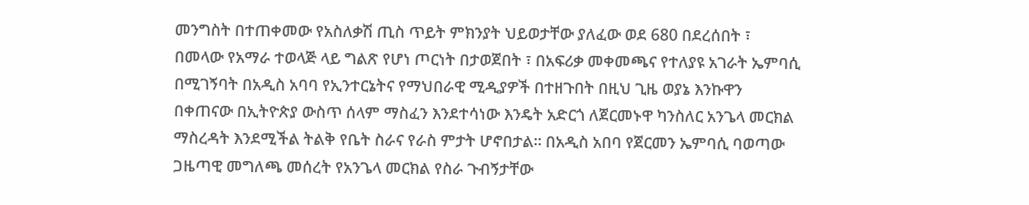መንግስት በተጠቀመው የአስለቃሽ ጢስ ጥይት ምክንያት ህይወታቸው ያለፈው ወደ 680 በደረሰበት ፣ በመላው የአማራ ተወላጅ ላይ ግልጽ የሆነ ጦርነት በታወጀበት ፣ በአፍሪቃ መቀመጫና የተለያዩ አገራት ኤምባሲ በሚገኝባት በአዲስ አባባ የኢንተርኔትና የማህበራዊ ሚዲያዎች በተዘጉበት በዚህ ጊዜ ወያኔ እንኩዋን በቀጠናው በኢትዮጵያ ውስጥ ሰላም ማስፈን እንደተሳነው እንዴት አድርጎ ለጀርመኑዋ ካንስለር አንጌላ መርክል ማስረዳት እንደሚችል ትልቅ የቤት ስራና የራስ ምታት ሆኖበታል። በአዲስ አበባ የጀርመን ኤምባሲ ባወጣው ጋዜጣዊ መግለጫ መሰረት የአንጌላ መርክል የስራ ጉብኝታቸው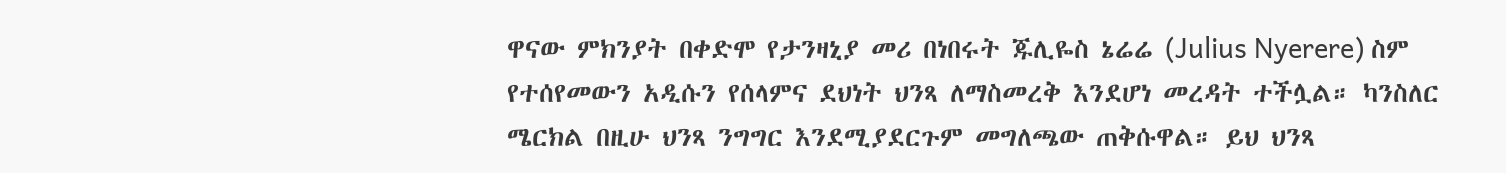ዋናው ምክንያት በቀድሞ የታንዛኒያ መሪ በነበሩት ጁሊዬስ ኔሬሬ (Julius Nyerere) ስም የተሰየመውን አዲሱን የሰላምና ደህነት ህንጻ ለማስመረቅ እንደሆነ መረዳት ተችሏል። ካንስለር ሜርክል በዚሁ ህንጻ ንግግር እንደሚያደርጉም መግለጫው ጠቅሱዋል። ይህ ህንጻ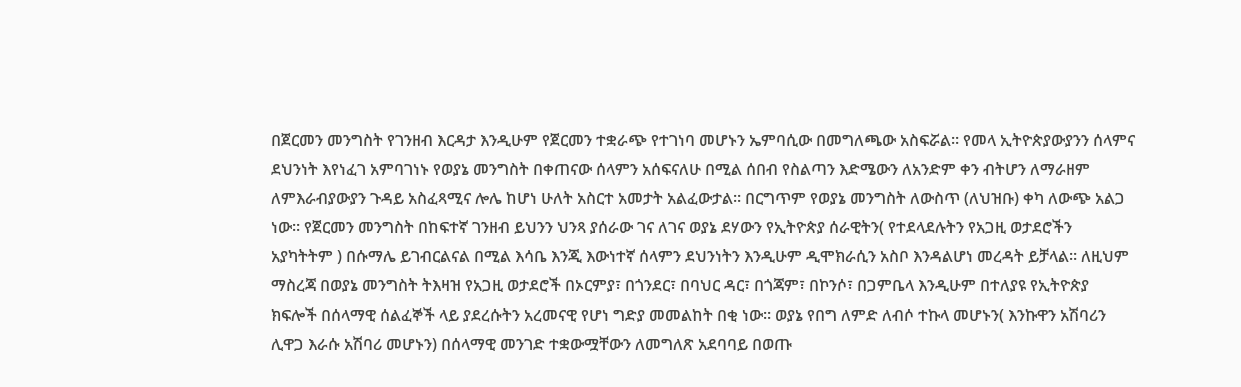በጀርመን መንግስት የገንዘብ እርዳታ እንዲሁም የጀርመን ተቋራጭ የተገነባ መሆኑን ኤምባሲው በመግለጫው አስፍሯል። የመላ ኢትዮጵያውያንን ሰላምና ደህንነት እየነፈገ አምባገነኑ የወያኔ መንግስት በቀጠናው ሰላምን አሰፍናለሁ በሚል ሰበብ የስልጣን እድሜውን ለአንድም ቀን ብትሆን ለማራዘም ለምእራብያውያን ጉዳይ አስፈጻሚና ሎሌ ከሆነ ሁለት አስርተ አመታት አልፈውታል። በርግጥም የወያኔ መንግስት ለውስጥ (ለህዝቡ) ቀካ ለውጭ አልጋ ነው። የጀርመን መንግስት በከፍተኛ ገንዘብ ይህንን ህንጻ ያሰራው ገና ለገና ወያኔ ደሃውን የኢትዮጵያ ሰራዊትን( የተደላደሉትን የአጋዚ ወታደሮችን አያካትትም ) በሱማሌ ይገብርልናል በሚል እሳቤ እንጂ እውነተኛ ሰላምን ደህንነትን እንዲሁም ዲሞክራሲን አስቦ እንዳልሆነ መረዳት ይቻላል። ለዚህም ማስረጃ በወያኔ መንግስት ትእዛዝ የአጋዚ ወታደሮች በኦርምያ፣ በጎንደር፣ በባህር ዳር፣ በጎጃም፣ በኮንሶ፣ በጋምቤላ እንዲሁም በተለያዩ የኢትዮጵያ ክፍሎች በሰላማዊ ሰልፈኞች ላይ ያደረሱትን አረመናዊ የሆነ ግድያ መመልከት በቂ ነው። ወያኔ የበግ ለምድ ለብሶ ተኩላ መሆኑን( እንኩዋን አሽባሪን ሊዋጋ እራሱ አሽባሪ መሆኑን) በሰላማዊ መንገድ ተቋውሟቸውን ለመግለጽ አደባባይ በወጡ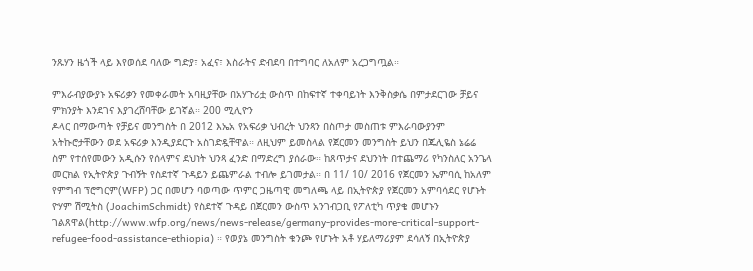ንጹሃን ዜጎች ላይ እየወሰደ ባለው ግድያ፣ አፈና፣ እስራትና ድብደባ በተግባር ለአለም አረጋግጧል።

ምእራብያውያኑ አፍሪቃን የመቀራመት አባዚያቸው በአሃጉሪቷ ውስጥ በከፍተኛ ተቀባይነት እንቅስቃሴ በምታደርገው ቻይና ምክንያት እንደገና እያገረሸባቸው ይገኛል። 200 ሚሊዮን
ዶላር በማውጣት የቻይና መንግስት በ 2012 እኤአ የአፍሪቃ ህብረት ህንጻን በስጦታ መስጠቱ ምእራባውያንም አትኩሮታቸውን ወደ አፍሪቃ እንዲያደርጉ አስገድዷቸዋል። ለዚህም ይመስላል የጀርመን መንግስት ይህን በጁሊዬስ ኔሬሬ ስም የተሰየመውን አዲሱን የሰላምና ደህነት ህንጻ ፈንድ በማድረግ ያሰራው። ከጸጥታና ደህንነት በተጨማሪ የካንስለር አንጌላ መርክል የኢትዮጵያ ጉብኝት የስደተኛ ጉዳይን ይጨምራል ተብሎ ይገመታል። በ 11/ 10/ 2016 የጀርመን ኤምባሲ ከአለም የምግብ ፕሮግርም(WFP) ጋር በመሆን ባወጣው ጥምር ጋዜጣዊ መግለጫ ላይ በኢትዮጵያ የጀርመን አምባሳደር የሆኑት ዮሃም ሽሚትስ (JoachimSchmidt) የስደተኛ ጉዳይ በጀርመን ውስጥ አንገብጋቢ የፖለቲካ ጥያቄ መሆኑን ገልጸዋል(http://www.wfp.org/news/news-release/germany-provides-more-critical-support-refugee-food-assistance-ethiopia) ። የወያኔ መንግስት ቁንጮ የሆኑት አቶ ሃይለማሪያም ደሳለኝ በኢትዮጵያ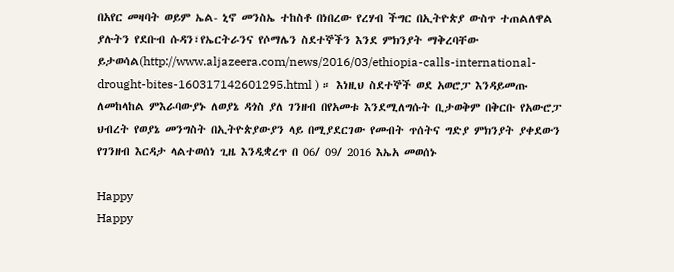በአየር መዛባት ወይም ኤል- ኒኖ መንስኤ ተከስቶ በነበረው የረሃብ ችግር በኢትዮጵያ ውስጥ ተጠልለዋል ያሉትን የደቡብ ሱዳን፣የኤርትራንና የሶማሌን ስደተኞችን እንደ ምክንያት ማቅረባቸው ይታወሳል(http://www.aljazeera.com/news/2016/03/ethiopia-calls-international-drought-bites-160317142601295.html ) ። እነዚህ ስደተኞች ወደ አወሮፓ እንዳይመጡ ለመከላከል ምእራባውያኑ ለወያኔ ዳጎስ ያለ ገንዘብ በየአመቱ እንደሚለግሱት ቢታወቅም በቅርቡ የአውሮፓ ህብረት የወያኔ መንግስት በኢትዮጵያውያን ላይ በሚያደርገው የመብት ጥሰትና ግድያ ምክንያት ያቀደውን የገንዘብ እርዳታ ላልተወሰነ ጊዜ እንዲቋረጥ በ 06/ 09/ 2016 እኤአ መወሰኑ

Happy
Happy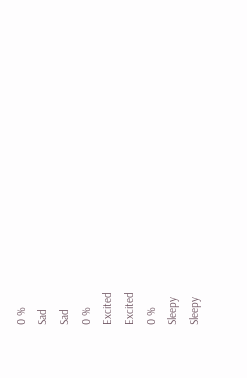0 %
Sad
Sad
0 %
Excited
Excited
0 %
Sleepy
Sleepy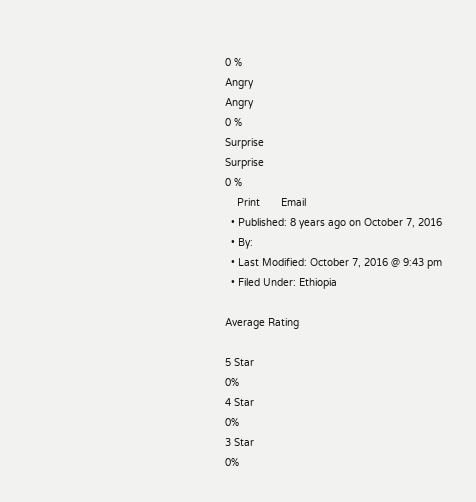0 %
Angry
Angry
0 %
Surprise
Surprise
0 %
    Print       Email
  • Published: 8 years ago on October 7, 2016
  • By:
  • Last Modified: October 7, 2016 @ 9:43 pm
  • Filed Under: Ethiopia

Average Rating

5 Star
0%
4 Star
0%
3 Star
0%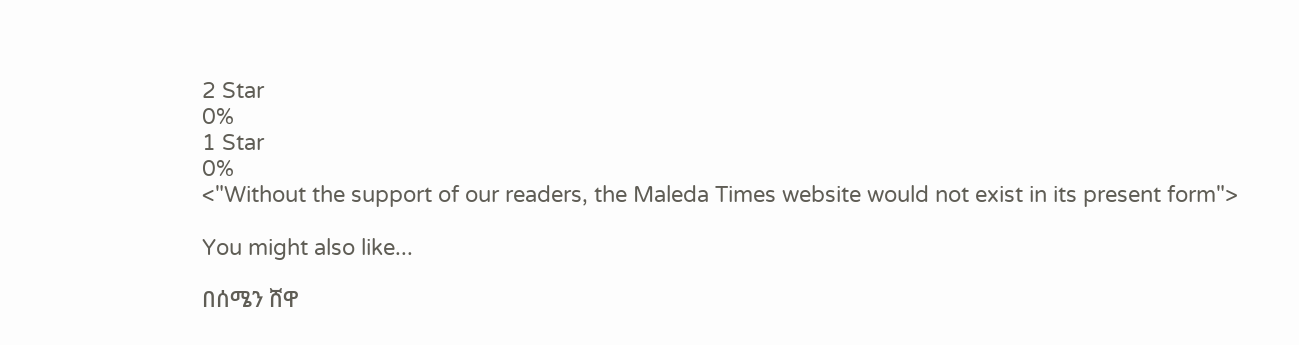2 Star
0%
1 Star
0%
<"Without the support of our readers, the Maleda Times website would not exist in its present form">

You might also like...

በሰሜን ሸዋ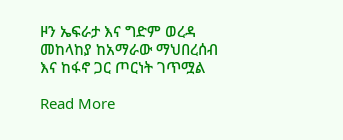ዞን ኤፍራታ እና ግድም ወረዳ መከላከያ ከአማራው ማህበረሰብ እና ከፋኖ ጋር ጦርነት ገጥሟል

Read More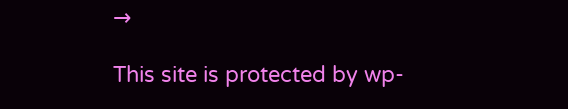→

This site is protected by wp-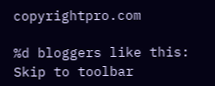copyrightpro.com

%d bloggers like this:
Skip to toolbar